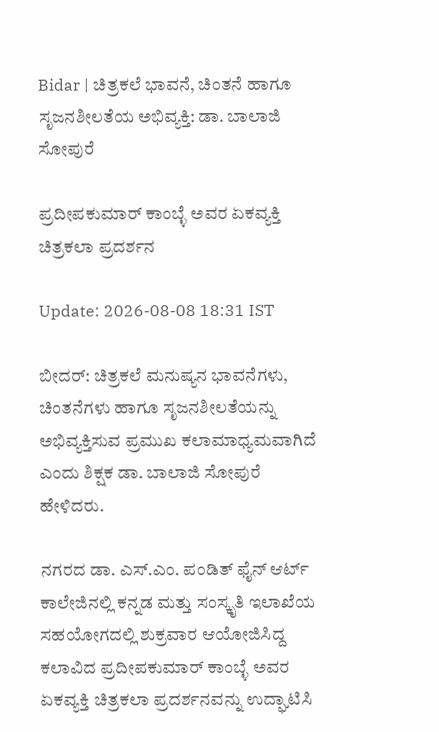Bidar | ಚಿತ್ರಕಲೆ ಭಾವನೆ, ಚಿಂತನೆ ಹಾಗೂ ಸೃಜನಶೀಲತೆಯ ಅಭಿವ್ಯಕ್ತಿ: ಡಾ. ಬಾಲಾಜಿ ಸೋಪುರೆ

ಪ್ರದೀಪಕುಮಾರ್ ಕಾಂಬ್ಳೆ ಅವರ ಏಕವ್ಯಕ್ತಿ ಚಿತ್ರಕಲಾ ಪ್ರದರ್ಶನ

Update: 2026-08-08 18:31 IST

ಬೀದರ್: ಚಿತ್ರಕಲೆ ಮನುಷ್ಯನ ಭಾವನೆಗಳು, ಚಿಂತನೆಗಳು ಹಾಗೂ ಸೃಜನಶೀಲತೆಯನ್ನು ಅಭಿವ್ಯಕ್ತಿಸುವ ಪ್ರಮುಖ ಕಲಾಮಾಧ್ಯಮವಾಗಿದೆ ಎಂದು ಶಿಕ್ಷಕ ಡಾ. ಬಾಲಾಜಿ ಸೋಪುರೆ ಹೇಳಿದರು.

ನಗರದ ಡಾ. ಎಸ್.ಎಂ. ಪಂಡಿತ್ ಫೈನ್ ಆರ್ಟ್ ಕಾಲೇಜಿನಲ್ಲಿ ಕನ್ನಡ ಮತ್ತು ಸಂಸ್ಕೃತಿ ಇಲಾಖೆಯ ಸಹಯೋಗದಲ್ಲಿ ಶುಕ್ರವಾರ ಆಯೋಜಿಸಿದ್ದ ಕಲಾವಿದ ಪ್ರದೀಪಕುಮಾರ್ ಕಾಂಬ್ಳೆ ಅವರ ಏಕವ್ಯಕ್ತಿ ಚಿತ್ರಕಲಾ ಪ್ರದರ್ಶನವನ್ನು ಉದ್ಘಾಟಿಸಿ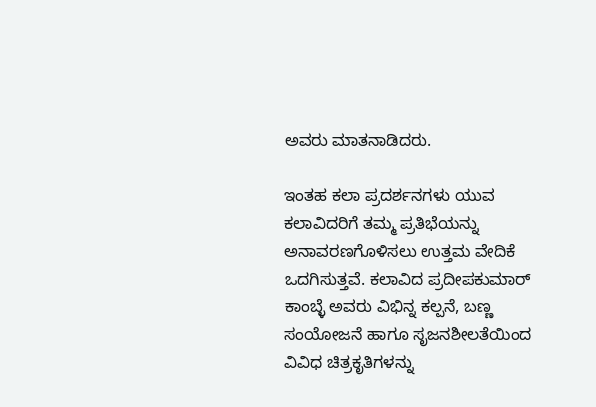ಅವರು ಮಾತನಾಡಿದರು.

ಇಂತಹ ಕಲಾ ಪ್ರದರ್ಶನಗಳು ಯುವ ಕಲಾವಿದರಿಗೆ ತಮ್ಮ ಪ್ರತಿಭೆಯನ್ನು ಅನಾವರಣಗೊಳಿಸಲು ಉತ್ತಮ ವೇದಿಕೆ ಒದಗಿಸುತ್ತವೆ. ಕಲಾವಿದ ಪ್ರದೀಪಕುಮಾರ್ ಕಾಂಬ್ಳೆ ಅವರು ವಿಭಿನ್ನ ಕಲ್ಪನೆ, ಬಣ್ಣ ಸಂಯೋಜನೆ ಹಾಗೂ ಸೃಜನಶೀಲತೆಯಿಂದ ವಿವಿಧ ಚಿತ್ರಕೃತಿಗಳನ್ನು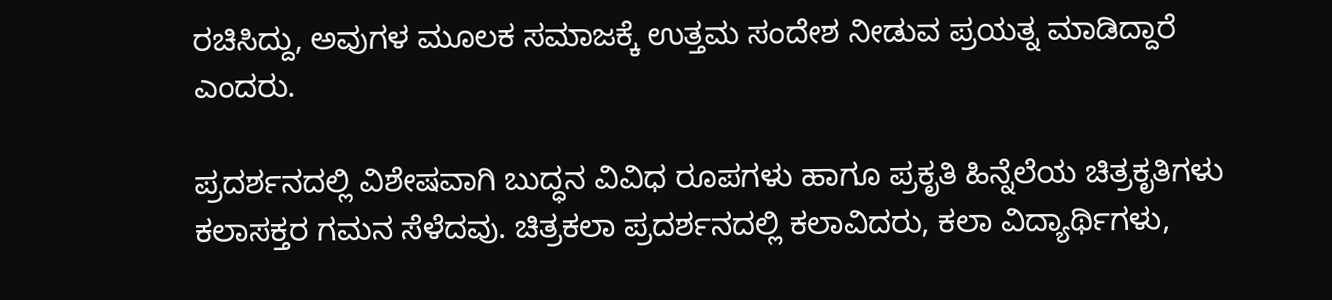ರಚಿಸಿದ್ದು, ಅವುಗಳ ಮೂಲಕ ಸಮಾಜಕ್ಕೆ ಉತ್ತಮ ಸಂದೇಶ ನೀಡುವ ಪ್ರಯತ್ನ ಮಾಡಿದ್ದಾರೆ ಎಂದರು.

ಪ್ರದರ್ಶನದಲ್ಲಿ ವಿಶೇಷವಾಗಿ ಬುದ್ಧನ ವಿವಿಧ ರೂಪಗಳು ಹಾಗೂ ಪ್ರಕೃತಿ ಹಿನ್ನೆಲೆಯ ಚಿತ್ರಕೃತಿಗಳು ಕಲಾಸಕ್ತರ ಗಮನ ಸೆಳೆದವು. ಚಿತ್ರಕಲಾ ಪ್ರದರ್ಶನದಲ್ಲಿ ಕಲಾವಿದರು, ಕಲಾ ವಿದ್ಯಾರ್ಥಿಗಳು,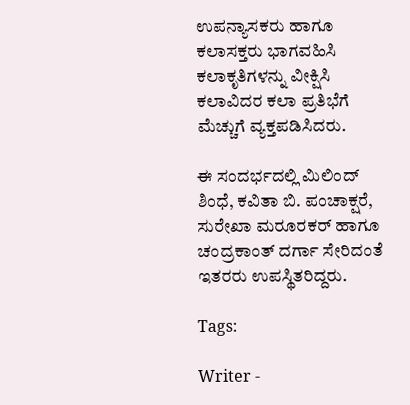ಉಪನ್ಯಾಸಕರು ಹಾಗೂ ಕಲಾಸಕ್ತರು ಭಾಗವಹಿಸಿ ಕಲಾಕೃತಿಗಳನ್ನು ವೀಕ್ಷಿಸಿ ಕಲಾವಿದರ ಕಲಾ ಪ್ರತಿಭೆಗೆ ಮೆಚ್ಚುಗೆ ವ್ಯಕ್ತಪಡಿಸಿದರು.

ಈ ಸಂದರ್ಭದಲ್ಲಿ ಮಿಲಿಂದ್ ಶಿಂಧೆ, ಕವಿತಾ ಬಿ. ಪಂಚಾಕ್ಷರೆ, ಸುರೇಖಾ ಮರೂರಕರ್ ಹಾಗೂ ಚಂದ್ರಕಾಂತ್ ದರ್ಗಾ ಸೇರಿದಂತೆ ಇತರರು ಉಪಸ್ಥಿತರಿದ್ದರು.

Tags:

Writer -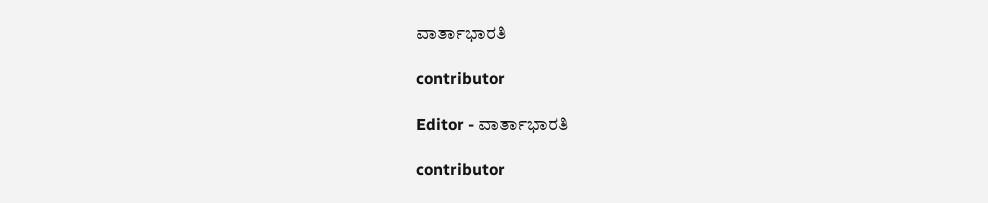ವಾರ್ತಾಭಾರತಿ

contributor

Editor - ವಾರ್ತಾಭಾರತಿ

contributor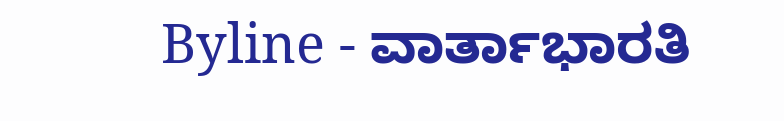Byline - ವಾರ್ತಾಭಾರತಿ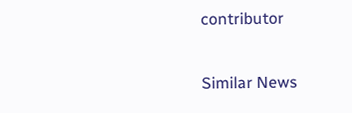contributor

Similar News